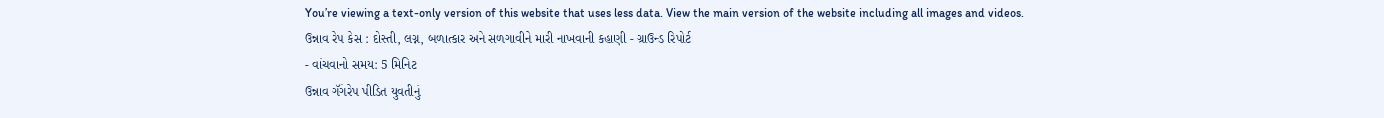You’re viewing a text-only version of this website that uses less data. View the main version of the website including all images and videos.
ઉન્નાવ રેપ કેસ : દોસ્તી, લગ્ન, બળાત્કાર અને સળગાવીને મારી નાખવાની કહાણી - ગ્રાઉન્ડ રિપોર્ટ
- વાંચવાનો સમય: 5 મિનિટ
ઉન્નાવ ગૅંગરેપ પીડિત યુવતીનું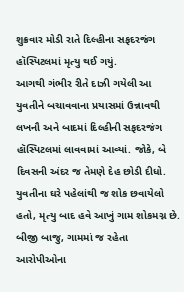શુક્રવાર મોડી રાતે દિલ્હીના સફદરજંગ હૉસ્પિટલમાં મૃત્યુ થઈ ગયું.
આગથી ગંભીર રીતે દાઝી ગયેલી આ યુવતીને બચાવવાના પ્રયાસમાં ઉન્નાવથી લખનૌ અને બાદમાં દિલ્હીની સફદરજંગ હૉસ્પિટલમાં લાવવામાં આવ્યાં. જોકે, બે દિવસની અંદર જ તેમણે દેહ છોડી દીધો. યુવતીના ઘરે પહેલાંથી જ શોક છવાયેલો હતો, મૃત્યુ બાદ હવે આખું ગામ શોકમગ્ન છે. બીજી બાજુ, ગામમાં જ રહેતા આરોપીઓના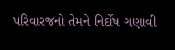પરિવારજનો તેમને નિર્દોષ ગણાવી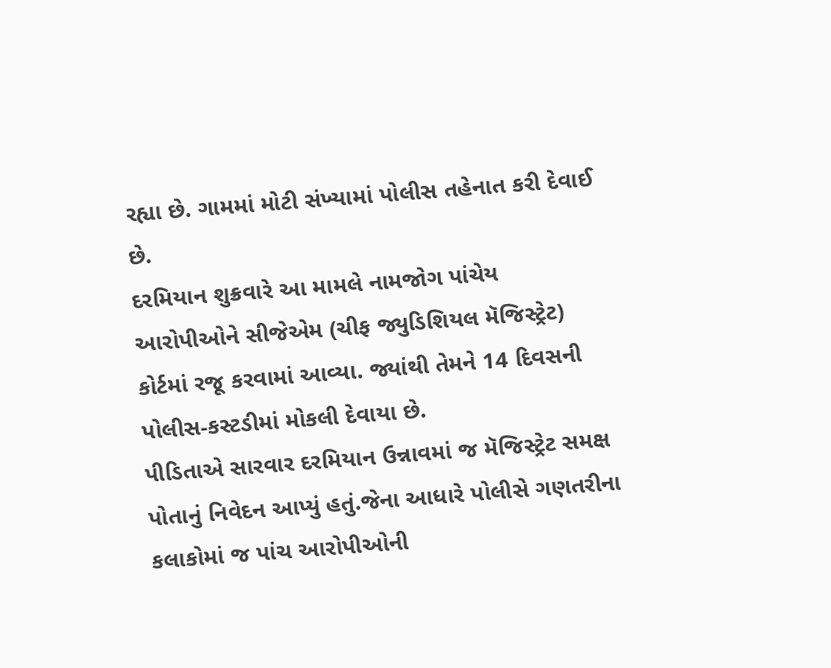રહ્યા છે. ગામમાં મોટી સંખ્યામાં પોલીસ તહેનાત કરી દેવાઈ છે.
દરમિયાન શુક્રવારે આ મામલે નામજોગ પાંચેય આરોપીઓને સીજેએમ (ચીફ જ્યુડિશિયલ મૅજિસ્ટ્રેટ) કોર્ટમાં રજૂ કરવામાં આવ્યા. જ્યાંથી તેમને 14 દિવસની પોલીસ-કસ્ટડીમાં મોકલી દેવાયા છે.
પીડિતાએ સારવાર દરમિયાન ઉન્નાવમાં જ મૅજિસ્ટ્રેટ સમક્ષ પોતાનું નિવેદન આપ્યું હતું.જેના આધારે પોલીસે ગણતરીના કલાકોમાં જ પાંચ આરોપીઓની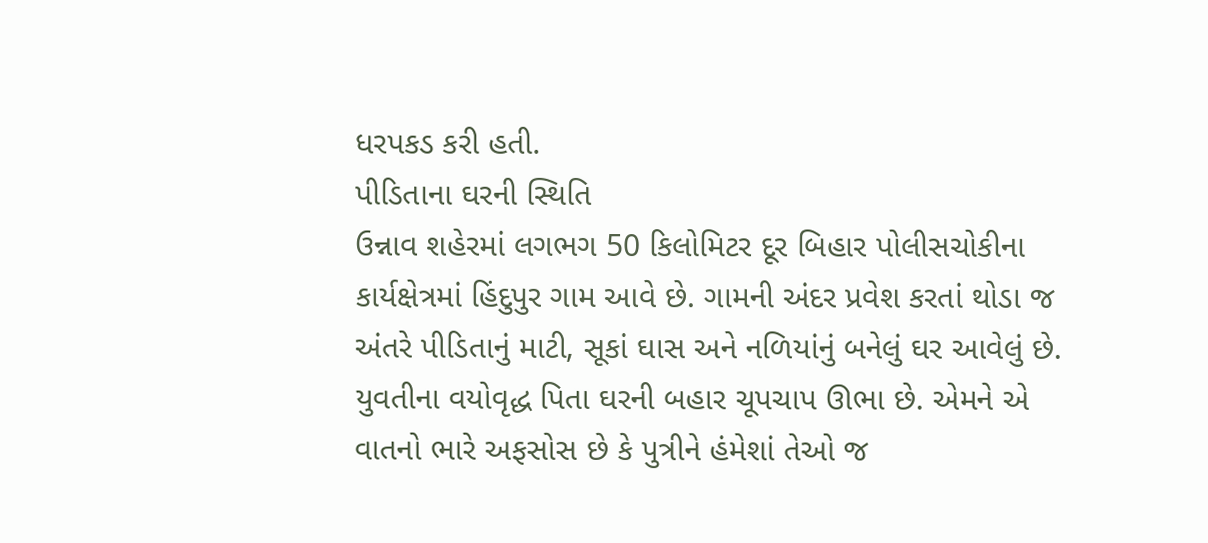ધરપકડ કરી હતી.
પીડિતાના ઘરની સ્થિતિ
ઉન્નાવ શહેરમાં લગભગ 50 કિલોમિટર દૂર બિહાર પોલીસચોકીના કાર્યક્ષેત્રમાં હિંદુપુર ગામ આવે છે. ગામની અંદર પ્રવેશ કરતાં થોડા જ અંતરે પીડિતાનું માટી, સૂકાં ઘાસ અને નળિયાંનું બનેલું ઘર આવેલું છે.
યુવતીના વયોવૃદ્ધ પિતા ઘરની બહાર ચૂપચાપ ઊભા છે. એમને એ વાતનો ભારે અફસોસ છે કે પુત્રીને હંમેશાં તેઓ જ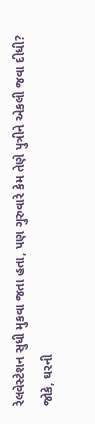રેલવેસ્ટેશન સુધી મુકવા જતા હતા, પણ ગુરુવારે કેમ તેણે પુત્રીને એકલી જવા દીધી?
જોકે, ઘરની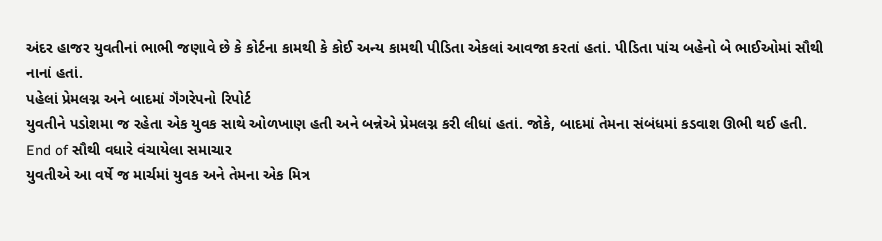અંદર હાજર યુવતીનાં ભાભી જણાવે છે કે કોર્ટના કામથી કે કોઈ અન્ય કામથી પીડિતા એકલાં આવજા કરતાં હતાં. પીડિતા પાંચ બહેનો બે ભાઈઓમાં સૌથી નાનાં હતાં.
પહેલાં પ્રેમલગ્ન અને બાદમાં ગૅંગરેપનો રિપોર્ટ
યુવતીને પડોશમા જ રહેતા એક યુવક સાથે ઓળખાણ હતી અને બન્નેએ પ્રેમલગ્ન કરી લીધાં હતાં. જોકે, બાદમાં તેમના સંબંધમાં કડવાશ ઊભી થઈ હતી.
End of સૌથી વધારે વંચાયેલા સમાચાર
યુવતીએ આ વર્ષે જ માર્ચમાં યુવક અને તેમના એક મિત્ર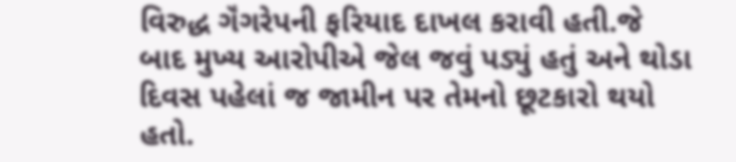વિરુદ્ધ ગૅંગરેપની ફરિયાદ દાખલ કરાવી હતી.જે બાદ મુખ્ય આરોપીએ જેલ જવું પડ્યું હતું અને થોડા દિવસ પહેલાં જ જામીન પર તેમનો છૂટકારો થયો હતો.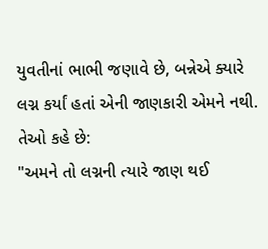યુવતીનાં ભાભી જણાવે છે, બન્નેએ ક્યારે લગ્ન કર્યાં હતાં એની જાણકારી એમને નથી. તેઓ કહે છે:
"અમને તો લગ્નની ત્યારે જાણ થઈ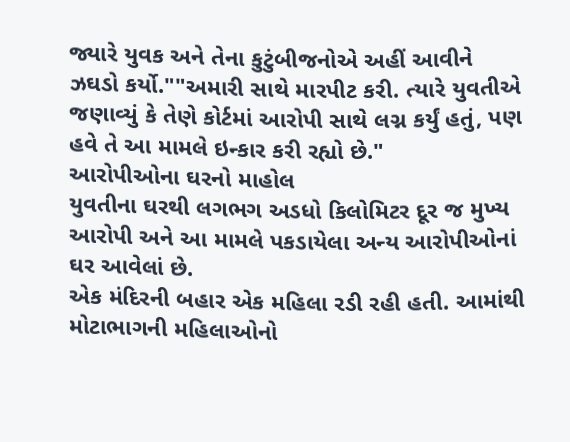જ્યારે યુવક અને તેના કુટુંબીજનોએ અહીં આવીને ઝઘડો કર્યો.""અમારી સાથે મારપીટ કરી. ત્યારે યુવતીએ જણાવ્યું કે તેણે કોર્ટમાં આરોપી સાથે લગ્ન કર્યું હતું, પણ હવે તે આ મામલે ઇન્કાર કરી રહ્યો છે."
આરોપીઓના ઘરનો માહોલ
યુવતીના ઘરથી લગભગ અડધો કિલોમિટર દૂર જ મુખ્ય આરોપી અને આ મામલે પકડાયેલા અન્ય આરોપીઓનાં ઘર આવેલાં છે.
એક મંદિરની બહાર એક મહિલા રડી રહી હતી. આમાંથી મોટાભાગની મહિલાઓનો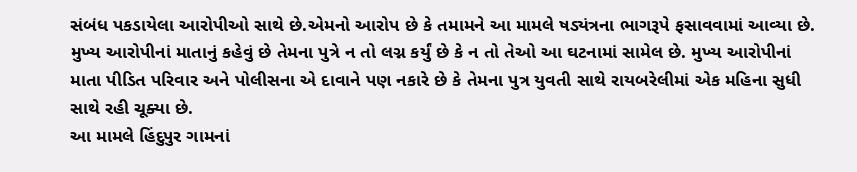સંબંધ પકડાયેલા આરોપીઓ સાથે છે.એમનો આરોપ છે કે તમામને આ મામલે ષડ્યંત્રના ભાગરૂપે ફસાવવામાં આવ્યા છે. મુખ્ય આરોપીનાં માતાનું કહેવું છે તેમના પુત્રે ન તો લગ્ન કર્યું છે કે ન તો તેઓ આ ઘટનામાં સામેલ છે. મુખ્ય આરોપીનાં માતા પીડિત પરિવાર અને પોલીસના એ દાવાને પણ નકારે છે કે તેમના પુત્ર યુવતી સાથે રાયબરેલીમાં એક મહિના સુધી સાથે રહી ચૂક્યા છે.
આ મામલે હિંદુપુર ગામનાં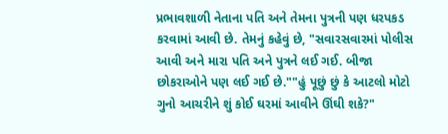પ્રભાવશાળી નેતાના પતિ અને તેમના પુત્રની પણ ધરપકડ કરવામાં આવી છે. તેમનું કહેવું છે, "સવારસવારમાં પોલીસ આવી અને મારા પતિ અને પુત્રને લઈ ગઈ. બીજા છોકરાઓને પણ લઈ ગઈ છે.""હું પૂછું છું કે આટલો મોટો ગુનો આચરીને શું કોઈ ઘરમાં આવીને ઊંઘી શકે?"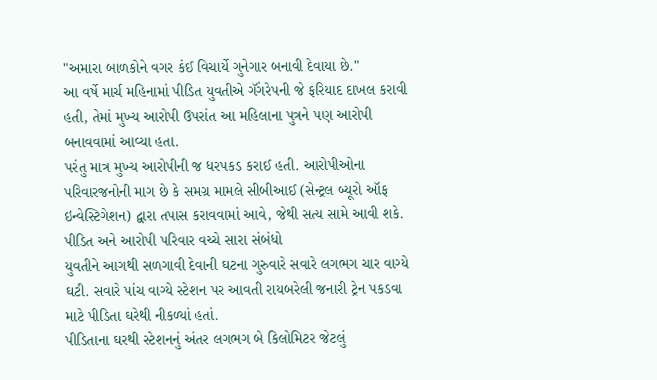"અમારા બાળકોને વગર કંઈ વિચાર્યે ગુનેગાર બનાવી દેવાયા છે."
આ વર્ષે માર્ચ મહિનામાં પીડિત યુવતીએ ગૅંગરેપની જે ફરિયાદ દાખલ કરાવી હતી, તેમાં મુખ્ય આરોપી ઉપરાંત આ મહિલાના પુત્રને પણ આરોપી બનાવવામાં આવ્યા હતા.
પરંતુ માત્ર મુખ્ય આરોપીની જ ધરપકડ કરાઈ હતી. આરોપીઓના પરિવારજનોની માગ છે કે સમગ્ર મામલે સીબીઆઈ (સેન્ટ્રલ બ્યૂરો ઑફ ઇન્વેસ્ટિગેશન) દ્વારા તપાસ કરાવવામાં આવે, જેથી સત્ય સામે આવી શકે.
પીડિત અને આરોપી પરિવાર વચ્ચે સારા સંબંધો
યુવતીને આગથી સળગાવી દેવાની ઘટના ગુરુવારે સવારે લગભગ ચાર વાગ્યે ઘટી. સવારે પાંચ વાગ્યે સ્ટેશન પર આવતી રાયબરેલી જનારી ટ્રેન પકડવા માટે પીડિતા ઘરેથી નીકળ્યાં હતાં.
પીડિતાના ઘરથી સ્ટેશનનું અંતર લગભગ બે કિલોમિટર જેટલું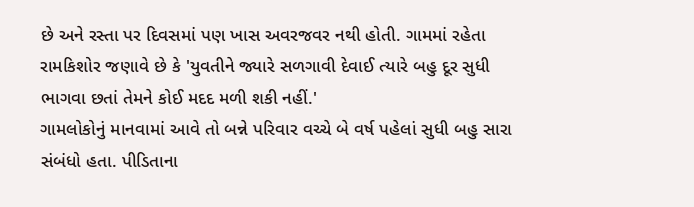છે અને રસ્તા પર દિવસમાં પણ ખાસ અવરજવર નથી હોતી. ગામમાં રહેતા રામકિશોર જણાવે છે કે 'યુવતીને જ્યારે સળગાવી દેવાઈ ત્યારે બહુ દૂર સુધી ભાગવા છતાં તેમને કોઈ મદદ મળી શકી નહીં.'
ગામલોકોનું માનવામાં આવે તો બન્ને પરિવાર વચ્ચે બે વર્ષ પહેલાં સુધી બહુ સારા સંબંધો હતા. પીડિતાના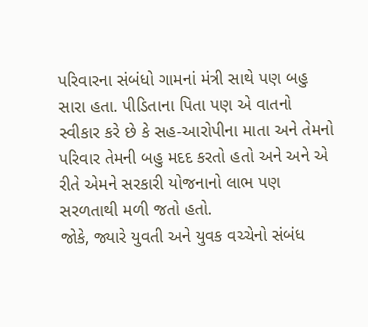પરિવારના સંબંધો ગામનાં મંત્રી સાથે પણ બહુ સારા હતા. પીડિતાના પિતા પણ એ વાતનો સ્વીકાર કરે છે કે સહ-આરોપીના માતા અને તેમનો પરિવાર તેમની બહુ મદદ કરતો હતો અને અને એ રીતે એમને સરકારી યોજનાનો લાભ પણ સરળતાથી મળી જતો હતો.
જોકે, જ્યારે યુવતી અને યુવક વચ્ચેનો સંબંધ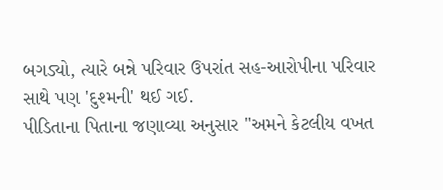બગડ્યો, ત્યારે બન્ને પરિવાર ઉપરાંત સહ-આરોપીના પરિવાર સાથે પણ 'દુશ્મની' થઈ ગઈ.
પીડિતાના પિતાના જણાવ્યા અનુસાર "અમને કેટલીય વખત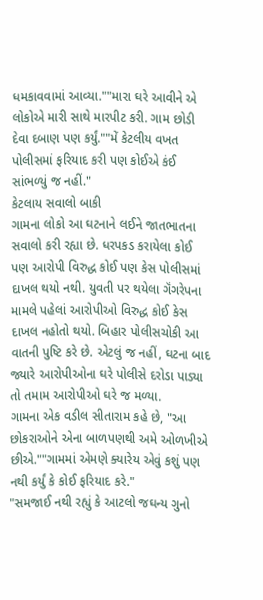ધમકાવવામાં આવ્યા.""મારા ઘરે આવીને એ લોકોએ મારી સાથે મારપીટ કરી. ગામ છોડી દેવા દબાણ પણ કર્યું.""મેં કેટલીય વખત પોલીસમાં ફરિયાદ કરી પણ કોઈએ કંઈ સાંભળ્યું જ નહીં."
કેટલાય સવાલો બાકી
ગામના લોકો આ ઘટનાને લઈને જાતભાતના સવાલો કરી રહ્યા છે. ધરપકડ કરાયેલા કોઈ પણ આરોપી વિરુદ્ધ કોઈ પણ કેસ પોલીસમાં દાખલ થયો નથી. યુવતી પર થયેલા ગૅંગરેપના મામલે પહેલાં આરોપીઓ વિરુદ્ધ કોઈ કેસ દાખલ નહોતો થયો. બિહાર પોલીસચોકી આ વાતની પુષ્ટિ કરે છે. એટલું જ નહીં, ઘટના બાદ જ્યારે આરોપીઓના ઘરે પોલીસે દરોડા પાડ્યા તો તમામ આરોપીઓ ઘરે જ મળ્યા.
ગામના એક વડીલ સીતારામ કહે છે, "આ છોકરાઓને એના બાળપણથી અમે ઓળખીએ છીએ.""ગામમાં એમણે ક્યારેય એવું કશું પણ નથી કર્યું કે કોઈ ફરિયાદ કરે."
"સમજાઈ નથી રહ્યું કે આટલો જઘન્ય ગુનો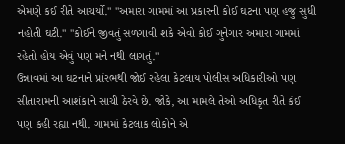એમણે કઈ રીતે આચર્યો." "અમારા ગામમાં આ પ્રકારની કોઈ ઘટના પણ હજુ સુધી નહોતી ઘટી." "કોઈને જીવતું સળગાવી શકે એવો કોઈ ગુનેગાર અમારા ગામમાં રહેતો હોય એવું પણ મને નથી લાગતું."
ઉન્નાવમાં આ ઘટનાને પ્રાંરભથી જોઈ રહેલા કેટલાય પોલીસ અધિકારીઓ પણ સીતારામની આશંકાને સાચી ઠેરવે છે. જોકે, આ મામલે તેઓ અધિકૃત રીતે કંઈ પણ કહી રહ્યા નથી. ગામમાં કેટલાક લોકોને એ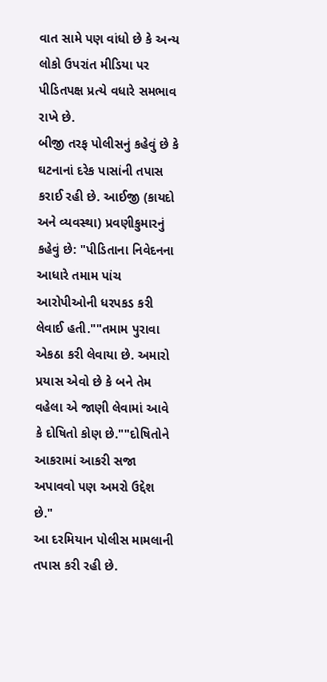વાત સામે પણ વાંધો છે કે અન્ય લોકો ઉપરાંત મીડિયા પર પીડિતપક્ષ પ્રત્યે વધારે સમભાવ રાખે છે.
બીજી તરફ પોલીસનું કહેવું છે કે ઘટનાનાં દરેક પાસાંની તપાસ કરાઈ રહી છે. આઈજી (કાયદો અને વ્યવસ્થા) પ્રવણીકુમારનું કહેવું છે: "પીડિતાના નિવેદનના આધારે તમામ પાંચ આરોપીઓની ધરપકડ કરી લેવાઈ હતી.""તમામ પુરાવા એકઠા કરી લેવાયા છે. અમારો પ્રયાસ એવો છે કે બને તેમ વહેલા એ જાણી લેવામાં આવે કે દોષિતો કોણ છે.""દોષિતોને આકરામાં આકરી સજા અપાવવો પણ અમરો ઉદ્દેશ છે."
આ દરમિયાન પોલીસ મામલાની તપાસ કરી રહી છે.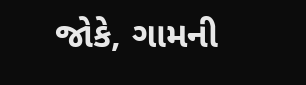જોકે, ગામની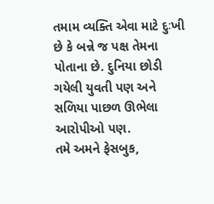તમામ વ્યક્તિ એવા માટે દુઃખી છે કે બન્ને જ પક્ષ તેમના પોતાના છે. દુનિયા છોડી ગયેલી યુવતી પણ અને સળિયા પાછળ ઊભેલા આરોપીઓ પણ.
તમે અમને ફેસબુક,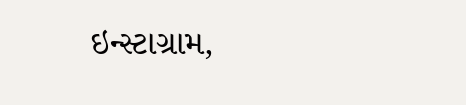ઇન્સ્ટાગ્રામ,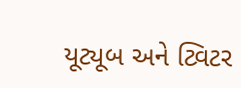યૂટ્યૂબ અને ટ્વિટર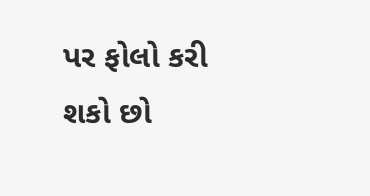પર ફોલો કરી શકો છો